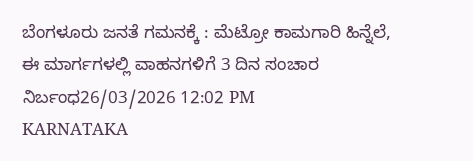ಬೆಂಗಳೂರು ಜನತೆ ಗಮನಕ್ಕೆ : ಮೆಟ್ರೋ ಕಾಮಗಾರಿ ಹಿನ್ನೆಲೆ, ಈ ಮಾರ್ಗಗಳಲ್ಲಿ ವಾಹನಗಳಿಗೆ 3 ದಿನ ಸಂಚಾರ ನಿರ್ಬಂಧ26/03/2026 12:02 PM
KARNATAKA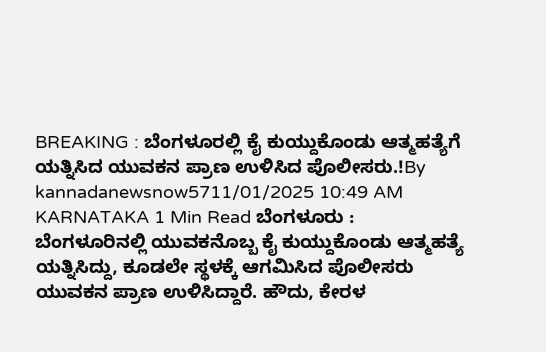BREAKING : ಬೆಂಗಳೂರಲ್ಲಿ ಕೈ ಕುಯ್ದುಕೊಂಡು ಆತ್ಮಹತ್ಯೆಗೆ ಯತ್ನಿಸಿದ ಯುವಕನ ಪ್ರಾಣ ಉಳಿಸಿದ ಪೊಲೀಸರು.!By kannadanewsnow5711/01/2025 10:49 AM KARNATAKA 1 Min Read ಬೆಂಗಳೂರು : ಬೆಂಗಳೂರಿನಲ್ಲಿ ಯುವಕನೊಬ್ಬ ಕೈ ಕುಯ್ದುಕೊಂಡು ಆತ್ಮಹತ್ಯೆ ಯತ್ನಿಸಿದ್ದು, ಕೂಡಲೇ ಸ್ಥಳಕ್ಕೆ ಆಗಮಿಸಿದ ಪೊಲೀಸರು ಯುವಕನ ಪ್ರಾಣ ಉಳಿಸಿದ್ದಾರೆ. ಹೌದು, ಕೇರಳ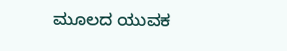ಮೂಲದ ಯುವಕ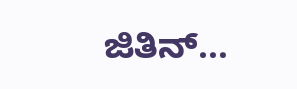ಜಿತಿನ್…